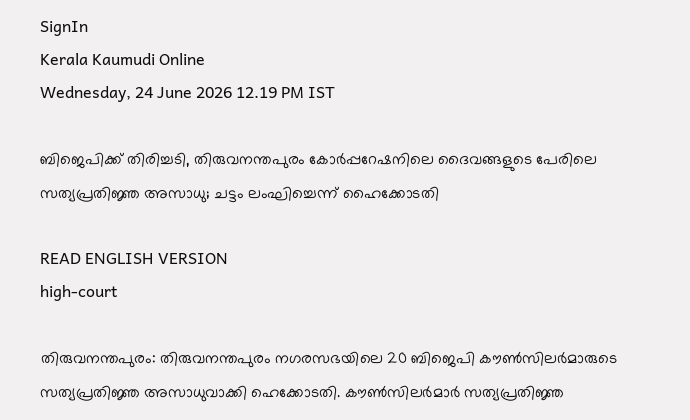SignIn
Kerala Kaumudi Online
Wednesday, 24 June 2026 12.19 PM IST

ബിജെപിക്ക് തിരിച്ചടി, തിരുവനന്തപുരം കോർപ്പറേഷനിലെ ദൈവങ്ങളുടെ പേരിലെ സത്യപ്രതിജ്ഞ അസാധു; ചട്ടം ലംഘിച്ചെന്ന് ഹൈക്കോടതി

READ ENGLISH VERSION
high-court

തിരുവനന്തപുരം: തിരുവനന്തപുരം നഗരസഭയിലെ 20 ബിജെപി കൗൺസിലർമാരുടെ സത്യപ്രതിജ്ഞ അസാധുവാക്കി ഹെക്കോടതി. കൗൺസിലർമാർ സത്യപ്രതിജ്ഞ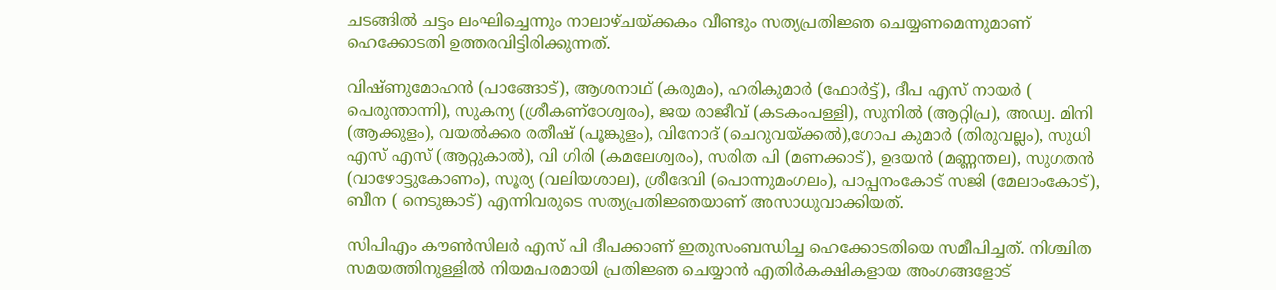ചടങ്ങിൽ ചട്ടം ലംഘിച്ചെന്നും നാലാഴ്ചയ്ക്കകം വീണ്ടും സത്യപ്രതിജ്ഞ ചെയ്യണമെന്നുമാണ് ഹെക്കോടതി ഉത്തരവിട്ടിരിക്കുന്നത്.

വിഷ്ണുമോഹൻ (പാങ്ങോട്), ആശനാഥ് (കരുമം), ഹരികുമാർ (ഫോർട്ട്), ദീപ എസ് നായർ ( പെരുന്താന്നി), സുകന്യ (ശ്രീകണ്ഠേശ്വരം), ജയ രാജീവ് (കടകംപള്ളി), സുനിൽ (ആറ്റിപ്ര), അഡ്വ. മിനി (ആക്കുളം), വയൽക്കര രതീഷ് (പൂങ്കുളം), വിനോദ് (ചെറുവയ്ക്കൽ),ഗോപ കുമാർ (തിരുവല്ലം), സുധി എസ് എസ് (ആറ്റുകാൽ), വി ഗിരി (കമലേശ്വരം), സരിത പി (മണക്കാട്), ഉദയൻ (മണ്ണന്തല), സുഗതൻ (വാഴോട്ടുകോണം), സൂര്യ (വലിയശാല), ശ്രീദേവി (പൊന്നുമംഗലം), പാപ്പനംകോട് സജി (മേലാംകോട്), ബീന ( നെടുങ്കാട്) എന്നിവരുടെ സത്യപ്രതിജ്ഞയാണ് അസാധുവാക്കിയത്.

സിപിഎം കൗൺസിലർ എസ് പി ദീപക്കാണ് ഇതുസംബന്ധിച്ച ഹെക്കോടതിയെ സമീപിച്ചത്. നിശ്ചിത സമയത്തിനുള്ളിൽ നിയമപരമായി പ്രതിജ്ഞ ചെയ്യാൻ എതിർകക്ഷികളായ അംഗങ്ങളോട്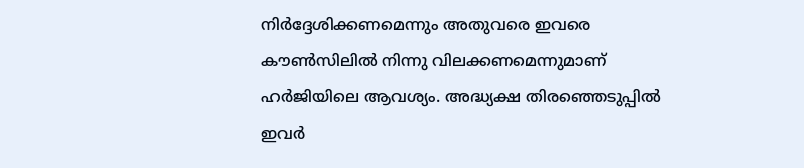നിർദ്ദേശിക്കണമെന്നും അതുവരെ ഇവരെ കൗൺസിലിൽ നിന്നു വിലക്കണമെന്നുമാണ് ഹർജിയിലെ ആവശ്യം. അദ്ധ്യക്ഷ തിരഞ്ഞെടുപ്പിൽ ഇവർ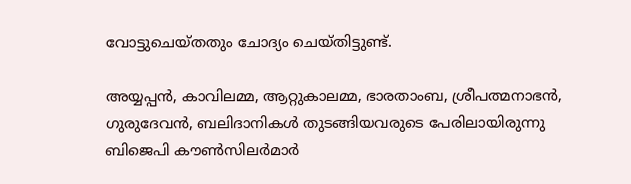വോട്ടുചെയ്തതും ചോദ്യം ചെയ്തിട്ടുണ്ട്.

അയ്യപ്പൻ, കാവിലമ്മ, ആറ്റുകാലമ്മ, ഭാരതാംബ, ശ്രീപത്മനാഭൻ, ഗുരുദേവൻ, ബലിദാനികൾ തുടങ്ങിയവരുടെ പേരിലായിരുന്നു ബിജെപി കൗൺസിലർമാർ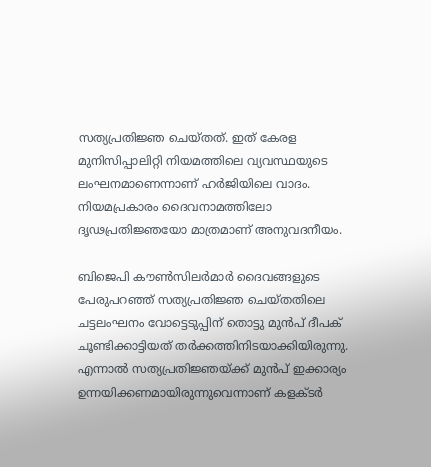സത്യപ്രതിജ്ഞ ചെയ്തത്. ഇത് കേരള മുനിസിപ്പാലിറ്റി നിയമത്തിലെ വ്യവസ്ഥയുടെ ലംഘനമാണെന്നാണ് ഹർജിയിലെ വാദം. നിയമപ്രകാരം ദൈവനാമത്തിലോ ദൃഢപ്രതിജ്ഞയോ മാത്രമാണ് അനുവദനീയം.

ബിജെപി കൗൺസിലർമാർ ദൈവങ്ങളുടെ പേരുപറഞ്ഞ് സത്യപ്രതിജ്ഞ ചെയ്തതിലെ ചട്ടലംഘനം വോട്ടെടുപ്പിന് തൊട്ടു മുൻപ് ദീപക് ചൂണ്ടിക്കാട്ടിയത് തർക്കത്തിനിടയാക്കിയിരുന്നു. എന്നാൽ സത്യപ്രതിജ്ഞയ്ക്ക് മുൻപ് ഇക്കാര്യം ഉന്നയിക്കണമായിരുന്നുവെന്നാണ് കളക്ടർ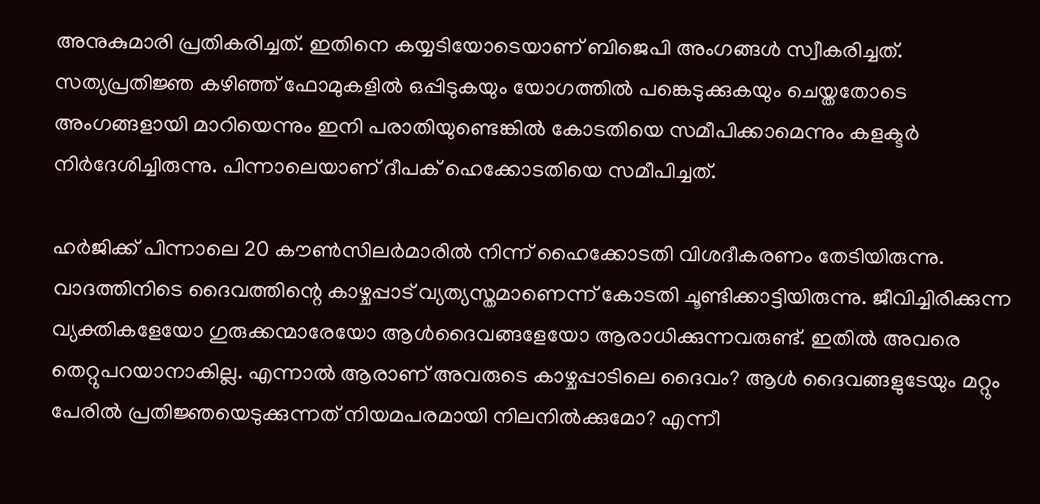അനുകുമാരി പ്രതികരിച്ചത്. ഇതിനെ കയ്യടിയോടെയാണ് ബിജെപി അംഗങ്ങൾ സ്വീകരിച്ചത്. സത്യപ്രതിജ്ഞ കഴിഞ്ഞ് ഫോമുകളിൽ ഒപ്പിടുകയും യോഗത്തിൽ പങ്കെടുക്കുകയും ചെയ്തതോടെ അംഗങ്ങളായി മാറിയെന്നും ഇനി പരാതിയുണ്ടെങ്കിൽ കോടതിയെ സമീപിക്കാമെന്നും കളക്ടർ നിർദേശിച്ചിരുന്നു. പിന്നാലെയാണ് ദീപക് ഹെക്കോടതിയെ സമീപിച്ചത്.

ഹർജിക്ക് പിന്നാലെ 20 കൗൺസിലർമാരിൽ നിന്ന് ഹൈക്കോടതി വിശദീകരണം തേടിയിരുന്നു. വാദത്തിനിടെ ദൈവത്തിന്റെ കാഴ്ചപ്പാട് വ്യത്യസ്തമാണെന്ന് കോടതി ചൂണ്ടിക്കാട്ടിയിരുന്നു. ജീവിച്ചിരിക്കുന്ന വ്യക്തികളേയോ ഗുരുക്കന്മാരേയോ ആൾദൈവങ്ങളേയോ ആരാധിക്കുന്നവരുണ്ട്. ഇതിൽ അവരെ തെറ്റുപറയാനാകില്ല. എന്നാൽ ആരാണ് അവരുടെ കാഴ്ചപ്പാടിലെ ദൈവം? ആൾ ദൈവങ്ങളുടേയും മറ്റും പേരിൽ പ്രതിജ്ഞയെടുക്കുന്നത് നിയമപരമായി നിലനിൽക്കുമോ? എന്നീ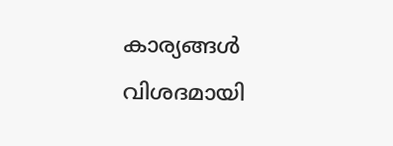കാര്യങ്ങൾ വിശദമായി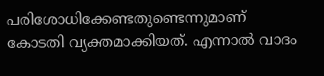പരിശോധിക്കേണ്ടതുണ്ടെന്നുമാണ് കോടതി വ്യക്തമാക്കിയത്. എന്നാൽ വാദം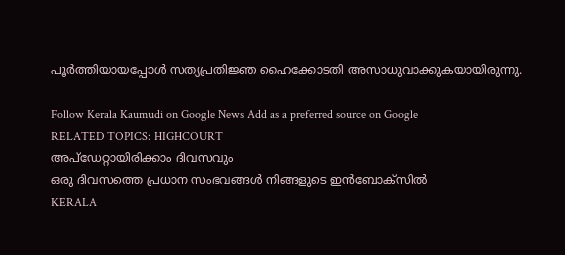പൂർത്തിയായപ്പോൾ സത്യപ്രതിജ്ഞ ഹൈക്കോടതി അസാധുവാക്കുകയായിരുന്നു.

Follow Kerala Kaumudi on Google News Add as a preferred source on Google
RELATED TOPICS: HIGHCOURT
അപ്ഡേറ്റായിരിക്കാം ദിവസവും
ഒരു ദിവസത്തെ പ്രധാന സംഭവങ്ങൾ നിങ്ങളുടെ ഇൻബോക്സിൽ
KERALA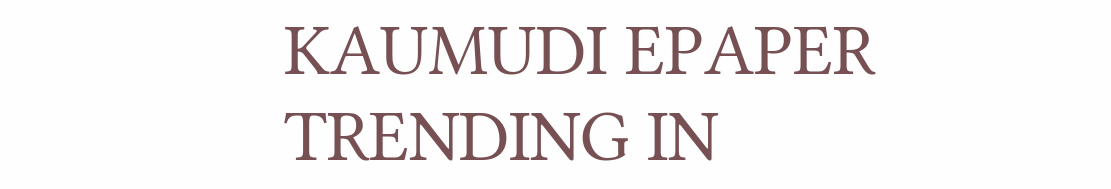KAUMUDI EPAPER
TRENDING IN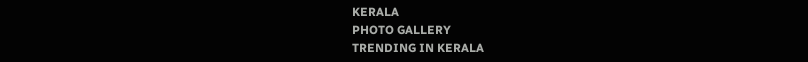KERALA
PHOTO GALLERY
TRENDING IN KERALA